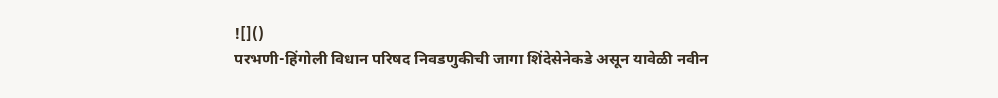![]()
परभणी-हिंगोली विधान परिषद निवडणुकीची जागा शिंदेसेनेकडे असून यावेळी नवीन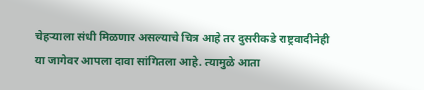चेहऱ्याला संधी मिळणार असल्याचे चित्र आहे तर दुसरीकडे राष्ट्रवादीनेही या जागेवर आपला दावा सांगितला आहे. त्यामुळे आता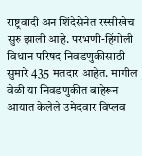राष्ट्रवादी अन शिंदेसेनेत रस्सीखेच सुरु झाली आहे. परभणी-हिंगोली विधान परिषद निवडणुकीसाठी सुमारे 435 मतदार आहेत. मागील वेळी या निवडणुकीत बाहेरून आयात केलेले उमेदवार विप्लव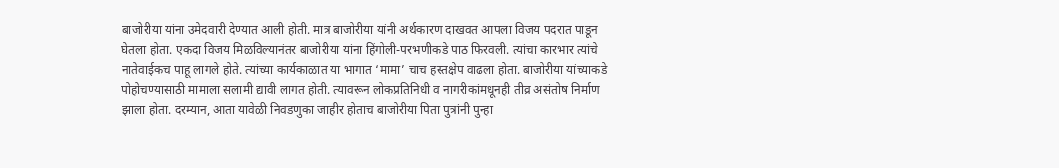बाजोरीया यांना उमेदवारी देण्यात आली होती. मात्र बाजोरीया यांनी अर्थकारण दाखवत आपला विजय पदरात पाडून घेतला होता. एकदा विजय मिळविल्यानंतर बाजोरीया यांना हिंगोली-परभणीकडे पाठ फिरवली. त्यांचा कारभार त्यांचे नातेवाईकच पाहू लागले होते. त्यांच्या कार्यकाळात या भागात ‘मामा’ चाच हस्तक्षेप वाढला होता. बाजोरीया यांच्याकडे पोहोचण्यासाठी मामाला सलामी द्यावी लागत होती. त्यावरून लोकप्रतिनिधी व नागरीकांमधूनही तीव्र असंतोष निर्माण झाला होता. दरम्यान, आता यावेळी निवडणुका जाहीर होताच बाजोरीया पिता पुत्रांनी पुन्हा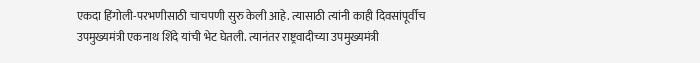एकदा हिंगोली-परभणीसाठी चाचपणी सुरु केली आहे. त्यासाठी त्यांनी काही दिवसांपूर्वीच उपमुख्यमंत्री एकनाथ शिंदे यांची भेट घेतली. त्यानंतर राष्ट्रवादीच्या उपमुख्यमंत्री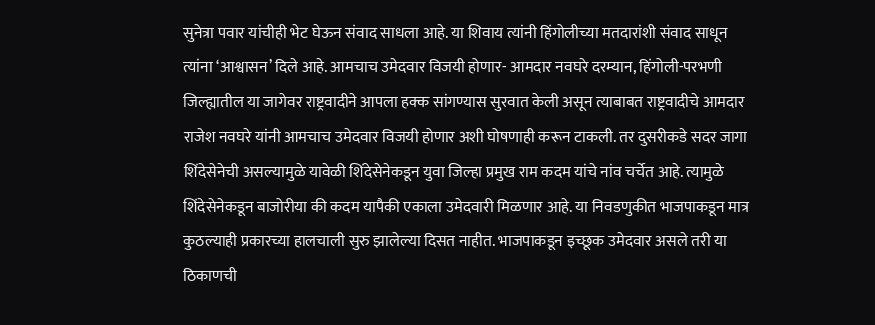सुनेत्रा पवार यांचीही भेट घेऊन संवाद साधला आहे. या शिवाय त्यांनी हिंगोलीच्या मतदारांशी संवाद साधून त्यांना ‘आश्वासन’ दिले आहे. आमचाच उमेदवार विजयी होणार- आमदार नवघरे दरम्यान, हिंगोली-परभणी जिल्ह्यातील या जागेवर राष्ट्रवादीने आपला हक्क सांगण्यास सुरवात केली असून त्याबाबत राष्ट्रवादीचे आमदार राजेश नवघरे यांनी आमचाच उमेदवार विजयी होणार अशी घोषणाही करून टाकली. तर दुसरीकडे सदर जागा शिंदेसेनेची असल्यामुळे यावेळी शिंदेसेनेकडून युवा जिल्हा प्रमुख राम कदम यांचे नांव चर्चेत आहे. त्यामुळे शिंदेसेनेकडून बाजोरीया की कदम यापैकी एकाला उमेदवारी मिळणार आहे. या निवडणुकीत भाजपाकडून मात्र कुठल्याही प्रकारच्या हालचाली सुरु झालेल्या दिसत नाहीत. भाजपाकडून इच्छूक उमेदवार असले तरी या ठिकाणची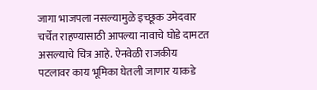जागा भाजपला नसल्यामुळे इच्छूक उमेदवार चर्चेत राहण्यासाठी आपल्या नावाचे घोडे दामटत असल्याचे चित्र आहे. ऐनवेळी राजकीय पटलावर काय भूमिका घेतली जाणार याकडे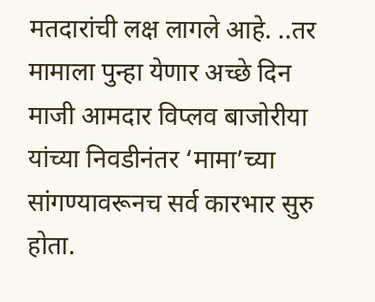मतदारांची लक्ष लागले आहे. ..तर मामाला पुन्हा येणार अच्छे दिन माजी आमदार विप्लव बाजोरीया यांच्या निवडीनंतर ‘मामा’च्या सांगण्यावरूनच सर्व कारभार सुरु होता.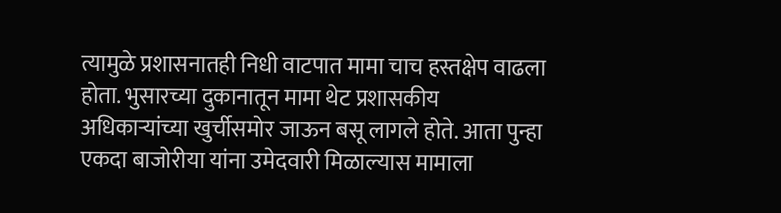त्यामुळे प्रशासनातही निधी वाटपात मामा चाच हस्तक्षेप वाढला होता. भुसारच्या दुकानातून मामा थेट प्रशासकीय अधिकाऱ्यांच्या खुर्चीसमोर जाऊन बसू लागले होते. आता पुन्हा एकदा बाजोरीया यांना उमेदवारी मिळाल्यास मामाला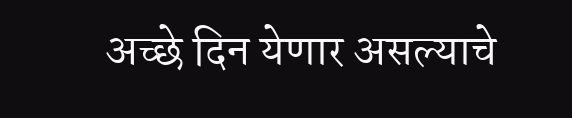अच्छे दिन येणार असल्याचे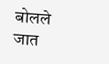बोलले जात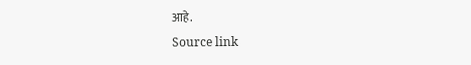आहे.
Source link